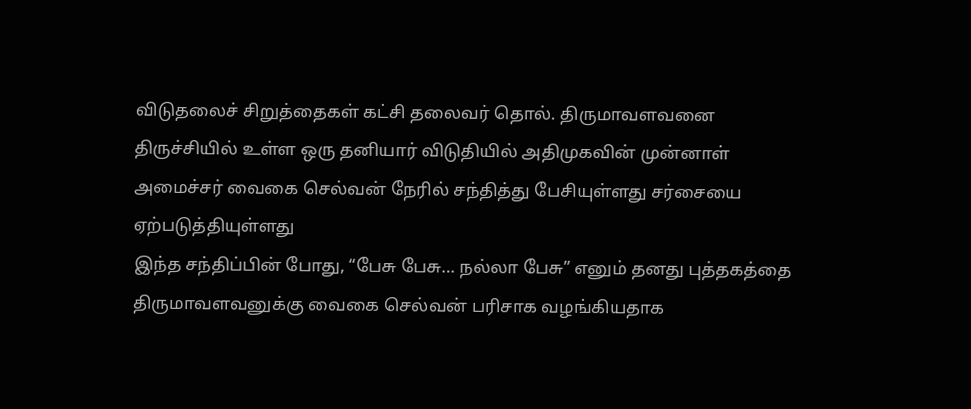விடுதலைச் சிறுத்தைகள் கட்சி தலைவர் தொல். திருமாவளவனை திருச்சியில் உள்ள ஒரு தனியார் விடுதியில் அதிமுகவின் முன்னாள் அமைச்சர் வைகை செல்வன் நேரில் சந்தித்து பேசியுள்ளது சர்சையை ஏற்படுத்தியுள்ளது
இந்த சந்திப்பின் போது, “பேசு பேசு… நல்லா பேசு” எனும் தனது புத்தகத்தை திருமாவளவனுக்கு வைகை செல்வன் பரிசாக வழங்கியதாக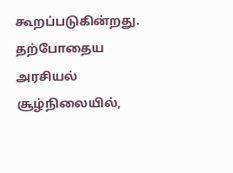கூறப்படுகின்றது.
தற்போதைய அரசியல் சூழ்நிலையில்,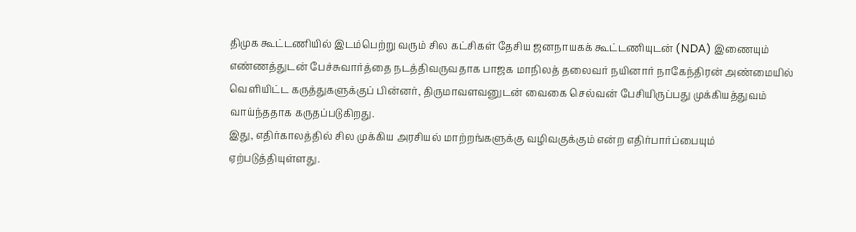திமுக கூட்டணியில் இடம்பெற்று வரும் சில கட்சிகள் தேசிய ஜனநாயகக் கூட்டணியுடன் (NDA) இணையும் எண்ணத்துடன் பேச்சுவார்த்தை நடத்திவருவதாக பாஜக மாநிலத் தலைவர் நயினார் நாகேந்திரன் அண்மையில் வெளியிட்ட கருத்துகளுக்குப் பின்னர், திருமாவளவனுடன் வைகை செல்வன் பேசியிருப்பது முக்கியத்துவம் வாய்ந்ததாக கருதப்படுகிறது.
இது, எதிர்காலத்தில் சில முக்கிய அரசியல் மாற்றங்களுக்கு வழிவகுக்கும் என்ற எதிர்பார்ப்பையும் ஏற்படுத்தியுள்ளது.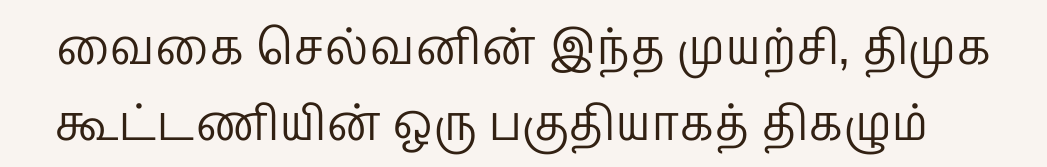வைகை செல்வனின் இந்த முயற்சி, திமுக கூட்டணியின் ஒரு பகுதியாகத் திகழும்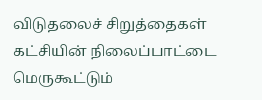விடுதலைச் சிறுத்தைகள் கட்சியின் நிலைப்பாட்டை மெருகூட்டும்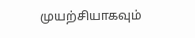முயற்சியாகவும்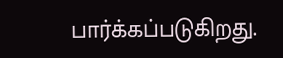பார்க்கப்படுகிறது.